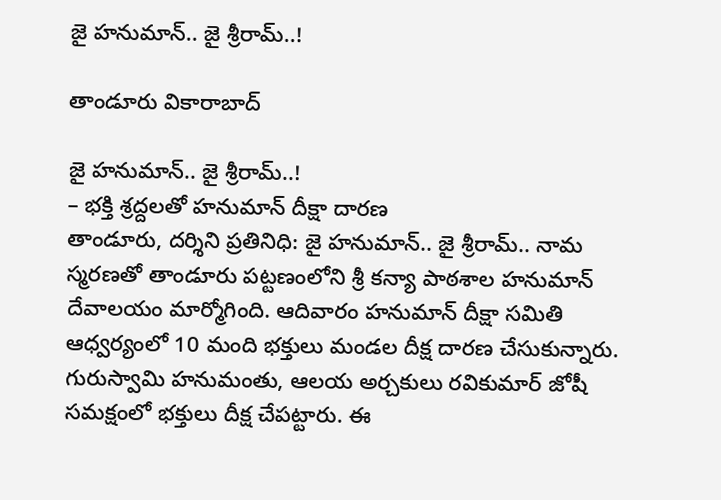జై హ‌నుమాన్.. జై శ్రీ‌రామ్..!

తాండూరు వికారాబాద్

జై హ‌నుమాన్.. జై శ్రీ‌రామ్..!
– భ‌క్తి శ్ర‌ద్ద‌ల‌తో హ‌నుమాన్ దీక్షా దార‌ణ‌
తాండూరు, ద‌ర్శిని ప్ర‌తినిధి: జై హ‌నుమాన్.. జై శ్రీ‌రామ్.. నామ స్మ‌ర‌ణ‌తో తాండూరు ప‌ట్ట‌ణంలోని శ్రీ క‌న్యా పాఠ‌శాల హ‌నుమాన్ దేవాల‌యం మార్మోగింది. ఆదివారం హ‌నుమాన్ దీక్షా స‌మితి ఆధ్వ‌ర్యంలో 10 మంది భ‌క్తులు మండ‌ల దీక్ష దార‌ణ చేసుకున్నారు. గురుస్వామి హ‌నుమంతు, ఆల‌య అర్చ‌కులు ర‌వికుమార్ జోషీ స‌మ‌క్షంలో భ‌క్తులు దీక్ష చేప‌ట్టారు. ఈ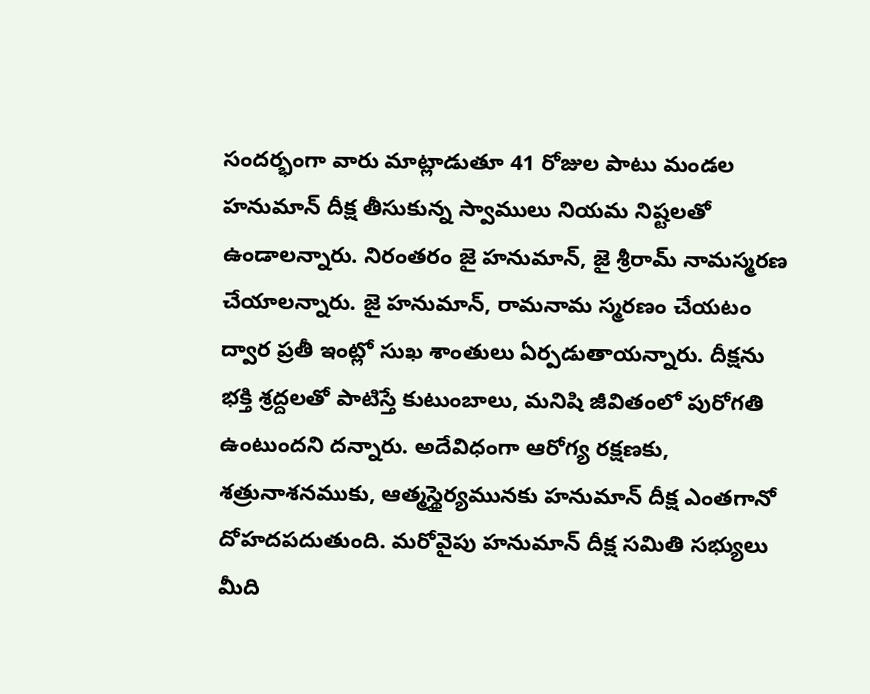సంద‌ర్భంగా వారు మాట్లాడుతూ 41 రోజుల పాటు మండ‌ల‌ హనుమాన్ దీక్ష తీసుకున్న స్వాములు నియమ నిష్టలతో ఉండాలన్నారు. నిరంతరం జై హ‌నుమాన్, జై శ్రీ‌రామ్ నామస్మ‌ర‌ణ చేయాల‌న్నారు. జై హ‌నుమాన్, రామనామ స్మరణం చేయటం ద్వార ప్రతీ ఇంట్లో సుఖ శాంతులు ఏర్పడుతాయ‌న్నారు. దీక్ష‌ను భ‌క్తి శ్ర‌ద్ద‌ల‌తో పాటిస్తే కుటుంబాలు, మనిషి జీవితంలో పురోగతి ఉంటుందని ద‌న్నారు. అదేవిధంగా ఆరోగ్య ర‌క్ష‌ణ‌కు, శత్రునాశనముకు, ఆత్మస్థైర్యమునకు హనుమాన్ దీక్ష ఎంతగానో దోహదపదుతుంది. మ‌రోవైపు హ‌నుమాన్ దీక్ష స‌మితి స‌భ్యులు మీది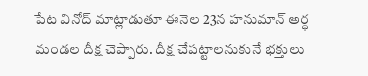పేట వినోద్ మాట్లాడుతూ ఈనెల 23న హ‌నుమాన్ అర్ధ మండల దీక్ష చెప్పారు. దీక్ష చేప‌ట్టాల‌నుకునే భ‌క్తులు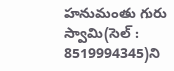హనుమంతు గురు స్వామి(సెల్ : 8519994345)ని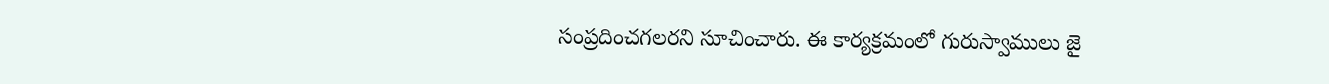సంప్రదించగలరని సూచించారు. ఈ కార్యక్రమంలో గురుస్వాములు జై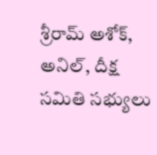శ్రీరామ్ అశోక్, అనిల్, దీక్ష సమితి సభ్యులు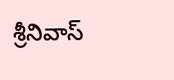శ్రీనివాస్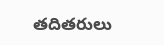తదితరులు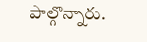పాల్గొన్నారు.